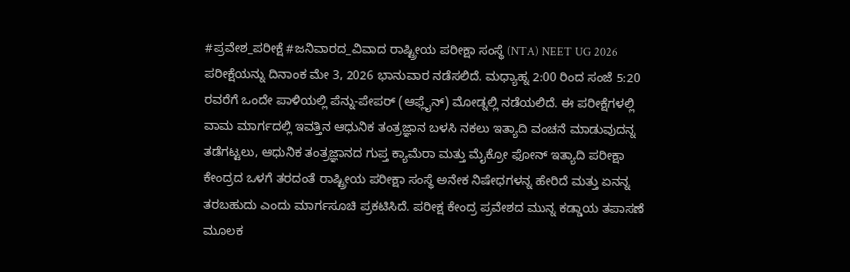#ಪ್ರವೇಶ_ಪರೀಕ್ಷೆ #ಜನಿವಾರದ_ವಿವಾದ ರಾಷ್ಟ್ರೀಯ ಪರೀಕ್ಷಾ ಸಂಸ್ಥೆ (NTA) NEET UG 2026 ಪರೀಕ್ಷೆಯನ್ನು ದಿನಾಂಕ ಮೇ 3, 2026 ಭಾನುವಾರ ನಡೆಸಲಿದೆ. ಮಧ್ಯಾಹ್ನ 2:00 ರಿಂದ ಸಂಜೆ 5:20 ರವರೆಗೆ ಒಂದೇ ಪಾಳಿಯಲ್ಲಿ ಪೆನ್ನು-ಪೇಪರ್ (ಆಫ್ಲೈನ್) ಮೋಡ್ನಲ್ಲಿ ನಡೆಯಲಿದೆ. ಈ ಪರೀಕ್ಷೆಗಳಲ್ಲಿ ವಾಮ ಮಾರ್ಗದಲ್ಲಿ ಇವತ್ತಿನ ಆಧುನಿಕ ತಂತ್ರಜ್ಞಾನ ಬಳಸಿ ನಕಲು ಇತ್ಯಾದಿ ವಂಚನೆ ಮಾಡುವುದನ್ನ ತಡೆಗಟ್ಟಲು, ಆಧುನಿಕ ತಂತ್ರಜ್ಞಾನದ ಗುಪ್ತ ಕ್ಯಾಮೆರಾ ಮತ್ತು ಮೈಕ್ರೋ ಫೋನ್ ಇತ್ಯಾದಿ ಪರೀಕ್ಷಾ ಕೇಂದ್ರದ ಒಳಗೆ ತರದಂತೆ ರಾಷ್ಟ್ರೀಯ ಪರೀಕ್ಷಾ ಸಂಸ್ಥೆ ಅನೇಕ ನಿಷೇಧಗಳನ್ನ ಹೇರಿದೆ ಮತ್ತು ಏನನ್ನ ತರಬಹುದು ಎಂದು ಮಾರ್ಗಸೂಚಿ ಪ್ರಕಟಿಸಿದೆ. ಪರೀಕ್ಷ ಕೇಂದ್ರ ಪ್ರವೇಶದ ಮುನ್ನ ಕಡ್ಡಾಯ ತಪಾಸಣೆ ಮೂಲಕ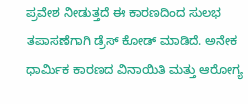ಪ್ರವೇಶ ನೀಡುತ್ತದೆ ಈ ಕಾರಣದಿಂದ ಸುಲಭ ತಪಾಸಣೆಗಾಗಿ ಡ್ರೆಸ್ ಕೋಡ್ ಮಾಡಿದೆ. ಅನೇಕ ಧಾರ್ಮಿಕ ಕಾರಣದ ವಿನಾಯಿತಿ ಮತ್ತು ಆರೋಗ್ಯ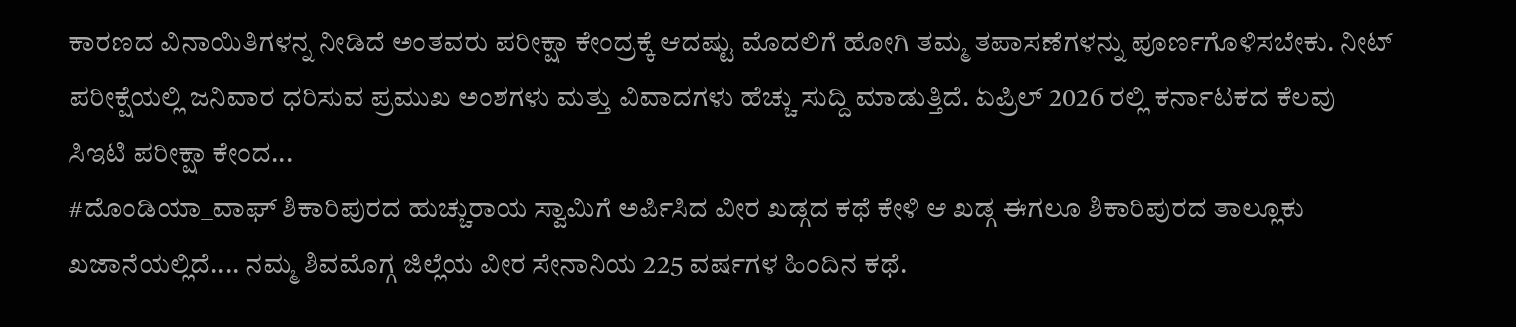ಕಾರಣದ ವಿನಾಯಿತಿಗಳನ್ನ ನೀಡಿದೆ ಅಂತವರು ಪರೀಕ್ಷಾ ಕೇಂದ್ರಕ್ಕೆ ಆದಷ್ಟು ಮೊದಲಿಗೆ ಹೋಗಿ ತಮ್ಮ ತಪಾಸಣೆಗಳನ್ನು ಪೂರ್ಣಗೊಳಿಸಬೇಕು. ನೀಟ್ ಪರೀಕ್ಷೆಯಲ್ಲಿ ಜನಿವಾರ ಧರಿಸುವ ಪ್ರಮುಖ ಅಂಶಗಳು ಮತ್ತು ವಿವಾದಗಳು ಹೆಚ್ಚು ಸುದ್ದಿ ಮಾಡುತ್ತಿದೆ. ಏಪ್ರಿಲ್ 2026 ರಲ್ಲಿ ಕರ್ನಾಟಕದ ಕೆಲವು ಸಿಇಟಿ ಪರೀಕ್ಷಾ ಕೇಂದ...
#ದೊಂಡಿಯಾ_ವಾಘ್ ಶಿಕಾರಿಪುರದ ಹುಚ್ಚುರಾಯ ಸ್ವಾಮಿಗೆ ಅರ್ಪಿಸಿದ ವೀರ ಖಡ್ಗದ ಕಥೆ ಕೇಳಿ ಆ ಖಡ್ಗ ಈಗಲೂ ಶಿಕಾರಿಪುರದ ತಾಲ್ಲೂಕು ಖಜಾನೆಯಲ್ಲಿದೆ.... ನಮ್ಮ ಶಿವಮೊಗ್ಗ ಜಿಲ್ಲೆಯ ವೀರ ಸೇನಾನಿಯ 225 ವರ್ಷಗಳ ಹಿಂದಿನ ಕಥೆ.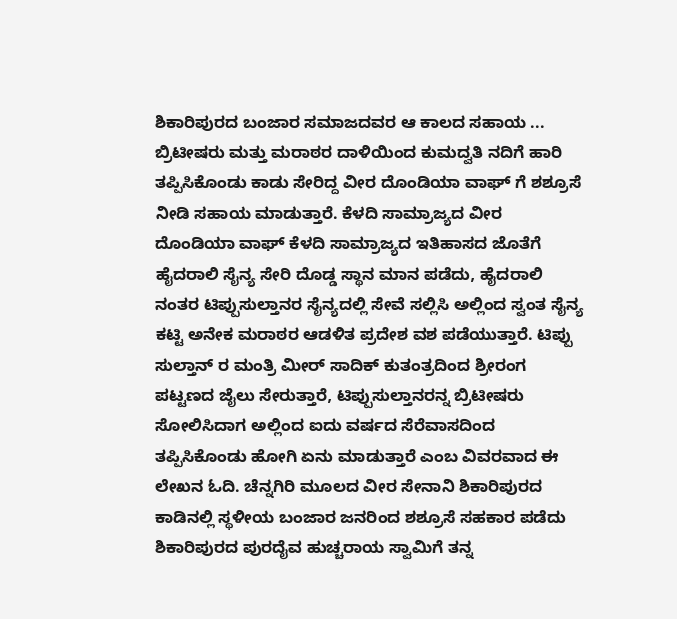ಶಿಕಾರಿಪುರದ ಬಂಜಾರ ಸಮಾಜದವರ ಆ ಕಾಲದ ಸಹಾಯ ... ಬ್ರಿಟೀಷರು ಮತ್ತು ಮರಾಠರ ದಾಳಿಯಿಂದ ಕುಮದ್ವತಿ ನದಿಗೆ ಹಾರಿ ತಪ್ಪಿಸಿಕೊಂಡು ಕಾಡು ಸೇರಿದ್ದ ವೀರ ದೊಂಡಿಯಾ ವಾಘ್ ಗೆ ಶಶ್ರೂಸೆ ನೀಡಿ ಸಹಾಯ ಮಾಡುತ್ತಾರೆ. ಕೆಳದಿ ಸಾಮ್ರಾಜ್ಯದ ವೀರ ದೊಂಡಿಯಾ ವಾಘ್ ಕೆಳದಿ ಸಾಮ್ರಾಜ್ಯದ ಇತಿಹಾಸದ ಜೊತೆಗೆ ಹೈದರಾಲಿ ಸೈನ್ಯ ಸೇರಿ ದೊಡ್ಡ ಸ್ಥಾನ ಮಾನ ಪಡೆದು, ಹೈದರಾಲಿ ನಂತರ ಟಿಪ್ಪುಸುಲ್ತಾನರ ಸೈನ್ಯದಲ್ಲಿ ಸೇವೆ ಸಲ್ಲಿಸಿ ಅಲ್ಲಿಂದ ಸ್ವಂತ ಸೈನ್ಯ ಕಟ್ಟಿ ಅನೇಕ ಮರಾಠರ ಆಡಳಿತ ಪ್ರದೇಶ ವಶ ಪಡೆಯುತ್ತಾರೆ. ಟಿಪ್ಪು ಸುಲ್ತಾನ್ ರ ಮಂತ್ರಿ ಮೀರ್ ಸಾದಿಕ್ ಕುತಂತ್ರದಿಂದ ಶ್ರೀರಂಗ ಪಟ್ಟಣದ ಜೈಲು ಸೇರುತ್ತಾರೆ, ಟಿಪ್ಪುಸುಲ್ತಾನರನ್ನ ಬ್ರಿಟೀಷರು ಸೋಲಿಸಿದಾಗ ಅಲ್ಲಿಂದ ಐದು ವರ್ಷದ ಸೆರೆವಾಸದಿಂದ ತಪ್ಪಿಸಿಕೊಂಡು ಹೋಗಿ ಏನು ಮಾಡುತ್ತಾರೆ ಎಂಬ ವಿವರವಾದ ಈ ಲೇಖನ ಓದಿ. ಚೆನ್ನಗಿರಿ ಮೂಲದ ವೀರ ಸೇನಾನಿ ಶಿಕಾರಿಪುರದ ಕಾಡಿನಲ್ಲಿ ಸ್ಥಳೀಯ ಬಂಜಾರ ಜನರಿಂದ ಶಶ್ರೂಸೆ ಸಹಕಾರ ಪಡೆದು ಶಿಕಾರಿಪುರದ ಪುರದೈವ ಹುಚ್ಚರಾಯ ಸ್ವಾಮಿಗೆ ತನ್ನ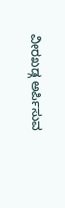ವೀರಖಡ್ಗ ಅರ್ಪಿಸುವ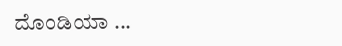ದೊಂಡಿಯಾ ...